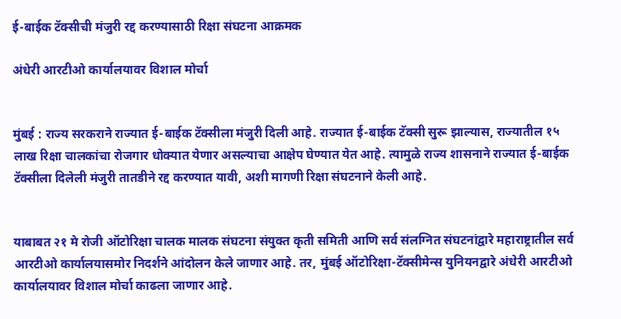ई-बाईक टॅक्सीची मंजुरी रद्द करण्यासाठी रिक्षा संघटना आक्रमक

अंधेरी आरटीओ कार्यालयावर विशाल मोर्चा


मुंबई : राज्य सरकराने राज्यात ई-बाईक टॅक्सीला मंजुरी दिली आहे. राज्यात ई-बाईक टॅक्सी सुरू झाल्यास, राज्यातील १५ लाख रिक्षा चालकांचा रोजगार धोक्यात येणार असल्याचा आक्षेप घेण्यात येत आहे. त्यामुळे राज्य शासनाने राज्यात ई-बाईक टॅक्सीला दिलेली मंजुरी तातडीने रद्द करण्यात यावी, अशी मागणी रिक्षा संघटनाने केली आहे.


याबाबत २१ मे रोजी ऑटोरिक्षा चालक मालक संघटना संयुक्त कृती समिती आणि सर्व संलग्नित संघटनांद्वारे महाराष्ट्रातील सर्व आरटीओ कार्यालयासमोर निदर्शने आंदोलन केले जाणार आहे. तर, मुंबई ऑटोरिक्षा-टॅक्सीमेन्स युनियनद्वारे अंधेरी आरटीओ कार्यालयावर विशाल मोर्चा काढला जाणार आहे.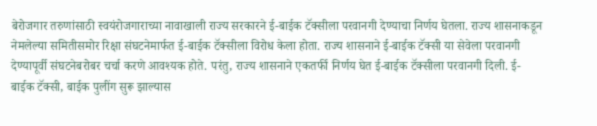बेरोजगार तरुणांसाठी स्वयंरोजगाराच्या नावाखाली राज्य सरकारने ई-बाईक टॅक्सीला परवानगी देण्याचा निर्णय घेतला. राज्य शासनाकडून नेमलेल्या समितीसमोर रिक्षा संघटनेमार्फत ई-बाईक टॅक्सीला विरोध केला होता. राज्य शासनाने ई-बाईक टॅक्सी या सेवेला परवानगी देण्यापूर्वी संघटनेबरोबर चर्चा करणे आवश्यक होते. परंतु, राज्य शासनाने एकतर्फी निर्णय घेत ई-बाईक टॅक्सीला परवानगी दिली. ई-बाईक टॅक्सी, बाईक पुलींग सुरू झाल्यास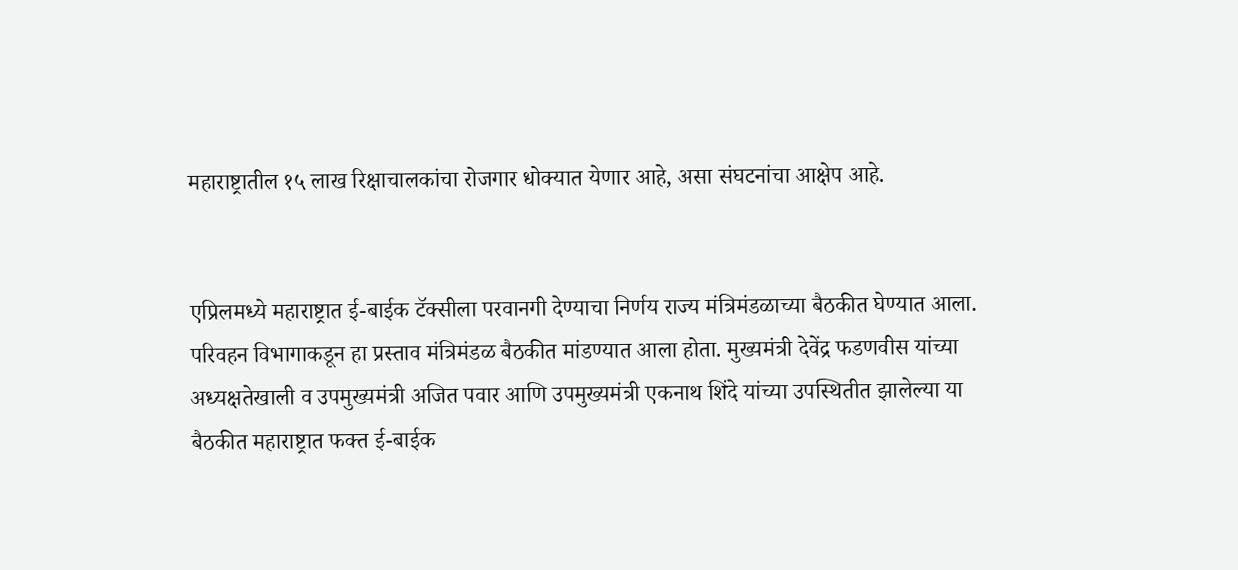महाराष्ट्रातील १५ लाख रिक्षाचालकांचा रोजगार धोक्यात येणार आहे, असा संघटनांचा आक्षेप आहे.


एप्रिलमध्ये महाराष्ट्रात ई-बाईक टॅक्सीला परवानगी देण्याचा निर्णय राज्य मंत्रिमंडळाच्या बैठकीत घेण्यात आला. परिवहन विभागाकडून हा प्रस्ताव मंत्रिमंडळ बैठकीत मांडण्यात आला होता. मुख्यमंत्री देवेंद्र फडणवीस यांच्या अध्यक्षतेखाली व उपमुख्यमंत्री अजित पवार आणि उपमुख्यमंत्री एकनाथ शिंदे यांच्या उपस्थितीत झालेल्या या बैठकीत महाराष्ट्रात फक्त ई-बाईक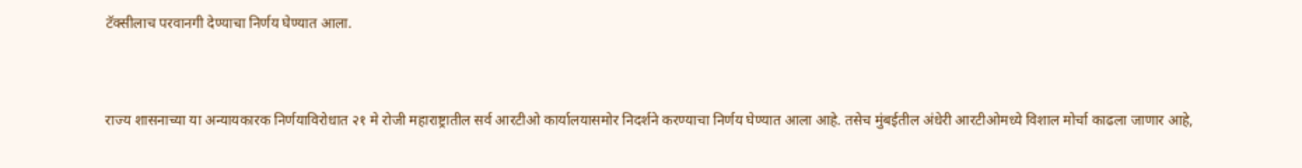टॅक्सीलाच परवानगी देण्याचा निर्णय घेण्यात आला.


राज्य शासनाच्या या अन्यायकारक निर्णयाविरोधात २१ मे रोजी महाराष्ट्रातील सर्व आरटीओ कार्यालयासमोर निदर्शने करण्याचा निर्णय घेण्यात आला आहे. तसेच मुंबईतील अंधेरी आरटीओमध्ये विशाल मोर्चा काढला जाणार आहे,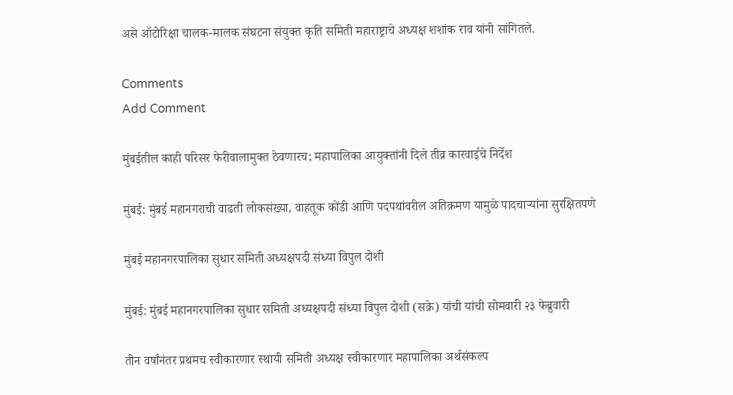असे ऑटोरिक्षा चालक-मालक संघटना संयुक्त कृति समिती महाराष्ट्राचे अध्यक्ष शशांक राव यांनी सांगितले.

Comments
Add Comment

मुंबईतील काही परिसर फेरीवालामुक्त ठेवणारच; महापालिका आयुक्तांनी दिले तीव्र कारवाईचे निर्देश

मुंबई: मुंबई महानगराची वाढती लोकसंख्या, वाहतूक कोंडी आणि पदपथांवरील अतिक्रमण यामुळे पादचाऱ्यांना सुरक्षितपणे

मुंबई महानगरपालिका सुधार समिती अध्यक्षपदी संध्‍या विपुल दोशी

मुंबई: मुंबई महानगरपालिका सुधार समिती अध्यक्षपदी संध्या विपुल दोशी (सक्रे) यांची यांची सोमवारी २३ फेब्रुवारी

तीन वर्षांनंतर प्रथमच स्वीकारणार स्थायी समिती अध्यक्ष स्वीकारणार महापालिका अर्थसंकल्प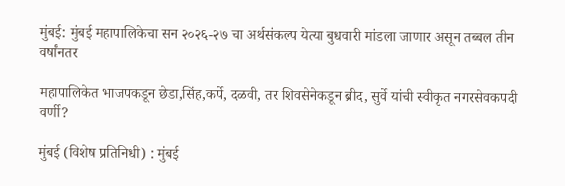मुंबई: मुंबई महापालिकेचा सन २०२६-२७ चा अर्थसंकल्प येत्या बुधवारी मांडला जाणार असून तब्बल तीन वर्षांनतर

महापालिकेत भाजपकडून छेडा,सिंह,कर्पे, दळवी, तर शिवसेनेकडून ब्रीद, सुर्वे यांची स्वीकृत नगरसेवकपदी वर्णी?

मुंबई (विशेष प्रतिनिधी) : मुंबई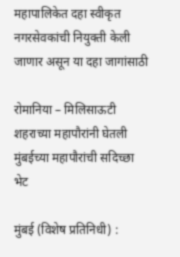महापालिकेत दहा स्वीकृत नगरसेवकांची नियुक्ती केली जाणार असून या दहा जागांसाठी

रोमानिया – मिलिसाऊटी शहराच्या महापौरांनी घेतली मुंबईच्या महापौरांची सदिच्छा भेट

मुंबई (विशेष प्रतिनिधी) :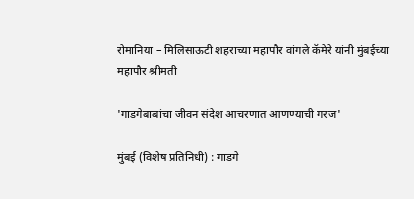रोमानिया – मिलिसाऊटी शहराच्या महापौर वांगले कॅमेरे यांनी मुंबईच्या महापौर श्रीमती

'गाडगेबाबांचा जीवन संदेश आचरणात आणण्याची गरज'

मुंबई (विशेष प्रतिनिधी) : गाडगे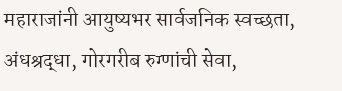महाराजांनी आयुष्यभर सार्वजनिक स्वच्छता, अंधश्रद्धा, गोरगरीब रुग्णांची सेवा,